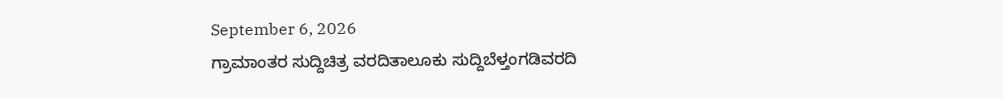September 6, 2026
ಗ್ರಾಮಾಂತರ ಸುದ್ದಿಚಿತ್ರ ವರದಿತಾಲೂಕು ಸುದ್ದಿಬೆಳ್ತಂಗಡಿವರದಿ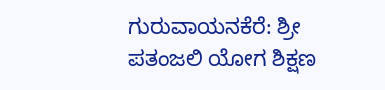ಗುರುವಾಯನಕೆರೆ: ಶ್ರೀ ಪತಂಜಲಿ ಯೋಗ ಶಿಕ್ಷಣ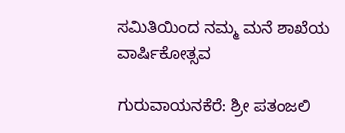ಸಮಿತಿಯಿಂದ ನಮ್ಮ ಮನೆ ಶಾಖೆಯ ವಾರ್ಷಿಕೋತ್ಸವ

ಗುರುವಾಯನಕೆರೆ: ಶ್ರೀ ಪತಂಜಲಿ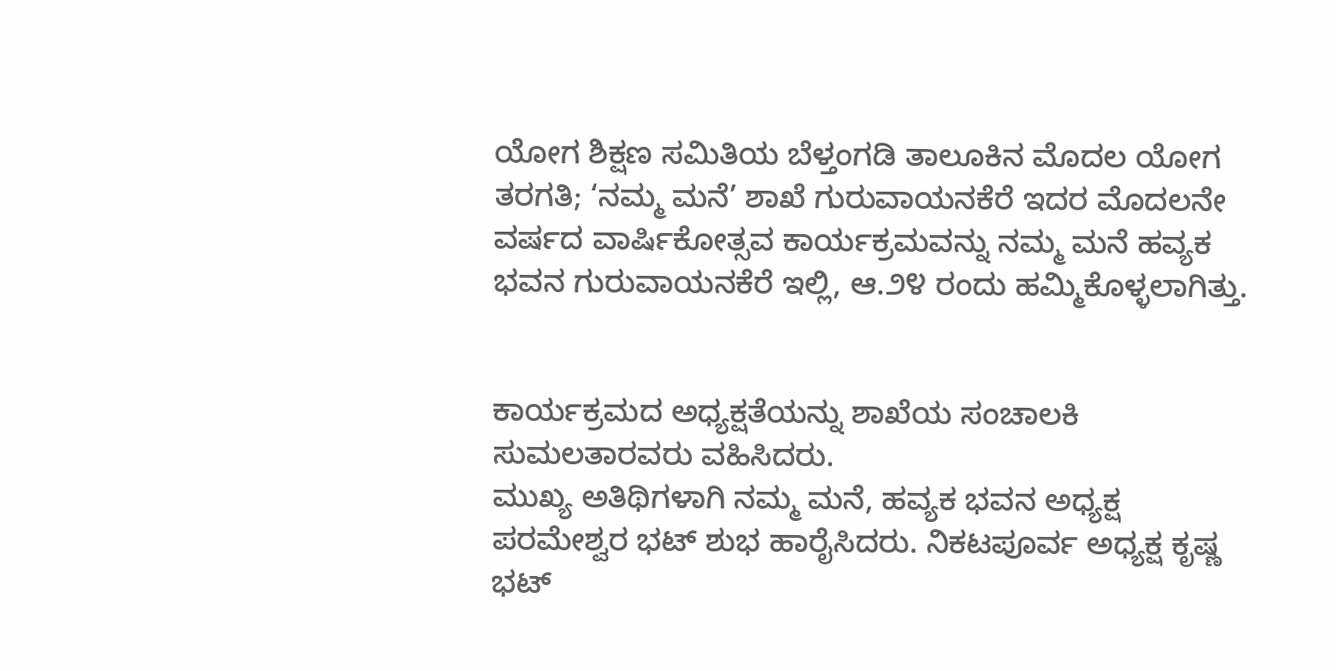ಯೋಗ ಶಿಕ್ಷಣ ಸಮಿತಿಯ ಬೆಳ್ತಂಗಡಿ ತಾಲೂಕಿನ ಮೊದಲ ಯೋಗ ತರಗತಿ; ‘ನಮ್ಮ ಮನೆ’ ಶಾಖೆ ಗುರುವಾಯನಕೆರೆ ಇದರ ಮೊದಲನೇ ವರ್ಷದ ವಾರ್ಷಿಕೋತ್ಸವ ಕಾರ್ಯಕ್ರಮವನ್ನು ನಮ್ಮ ಮನೆ ಹವ್ಯಕ ಭವನ ಗುರುವಾಯನಕೆರೆ ಇಲ್ಲಿ, ಆ.೨೪ ರಂದು ಹಮ್ಮಿಕೊಳ್ಳಲಾಗಿತ್ತು.


ಕಾರ್ಯಕ್ರಮದ ಅಧ್ಯಕ್ಷತೆಯನ್ನು ಶಾಖೆಯ ಸಂಚಾಲಕಿ ಸುಮಲತಾರವರು ವಹಿಸಿದರು.
ಮುಖ್ಯ ಅತಿಥಿಗಳಾಗಿ ನಮ್ಮ ಮನೆ, ಹವ್ಯಕ ಭವನ ಅಧ್ಯಕ್ಷ ಪರಮೇಶ್ವರ ಭಟ್ ಶುಭ ಹಾರೈಸಿದರು. ನಿಕಟಪೂರ್ವ ಅಧ್ಯಕ್ಷ ಕೃಷ್ಣ ಭಟ್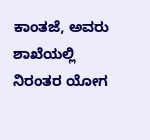ಕಾಂತಜೆ, ಅವರು ಶಾಖೆಯಲ್ಲಿ ನಿರಂತರ ಯೋಗ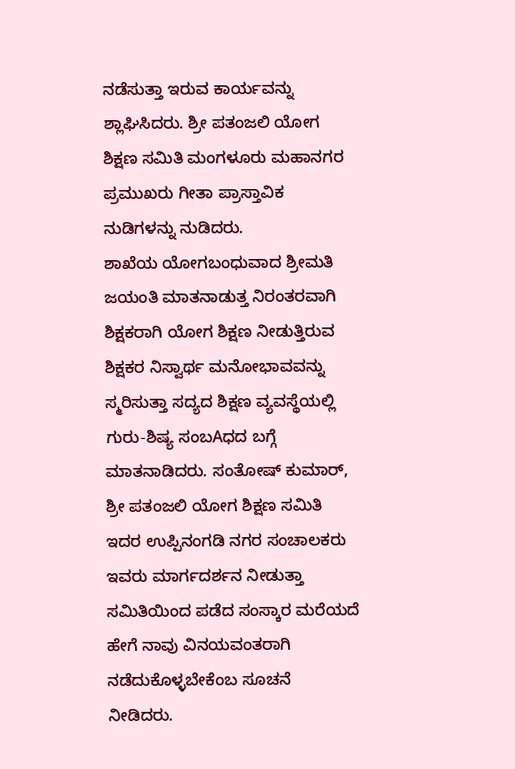ನಡೆಸುತ್ತಾ ಇರುವ ಕಾರ್ಯವನ್ನು ಶ್ಲಾಘಿಸಿದರು. ಶ್ರೀ ಪತಂಜಲಿ ಯೋಗ ಶಿಕ್ಷಣ ಸಮಿತಿ ಮಂಗಳೂರು ಮಹಾನಗರ ಪ್ರಮುಖರು ಗೀತಾ ಪ್ರಾಸ್ತಾವಿಕ ನುಡಿಗಳನ್ನು ನುಡಿದರು.
ಶಾಖೆಯ ಯೋಗಬಂಧುವಾದ ಶ್ರೀಮತಿ ಜಯಂತಿ ಮಾತನಾಡುತ್ತ ನಿರಂತರವಾಗಿ ಶಿಕ್ಷಕರಾಗಿ ಯೋಗ ಶಿಕ್ಷಣ ನೀಡುತ್ತಿರುವ ಶಿಕ್ಷಕರ ನಿಸ್ವಾರ್ಥ ಮನೋಭಾವವನ್ನು ಸ್ಮರಿಸುತ್ತಾ ಸದ್ಯದ ಶಿಕ್ಷಣ ವ್ಯವಸ್ಥೆಯಲ್ಲಿ ಗುರು-ಶಿಷ್ಯ ಸಂಬAಧದ ಬಗ್ಗೆ ಮಾತನಾಡಿದರು. ಸಂತೋಷ್ ಕುಮಾರ್, ಶ್ರೀ ಪತಂಜಲಿ ಯೋಗ ಶಿಕ್ಷಣ ಸಮಿತಿ ಇದರ ಉಪ್ಪಿನಂಗಡಿ ನಗರ ಸಂಚಾಲಕರು ಇವರು ಮಾರ್ಗದರ್ಶನ ನೀಡುತ್ತಾ ಸಮಿತಿಯಿಂದ ಪಡೆದ ಸಂಸ್ಕಾರ ಮರೆಯದೆ ಹೇಗೆ ನಾವು ವಿನಯವಂತರಾಗಿ ನಡೆದುಕೊಳ್ಳಬೇಕೆಂಬ ಸೂಚನೆ ನೀಡಿದರು.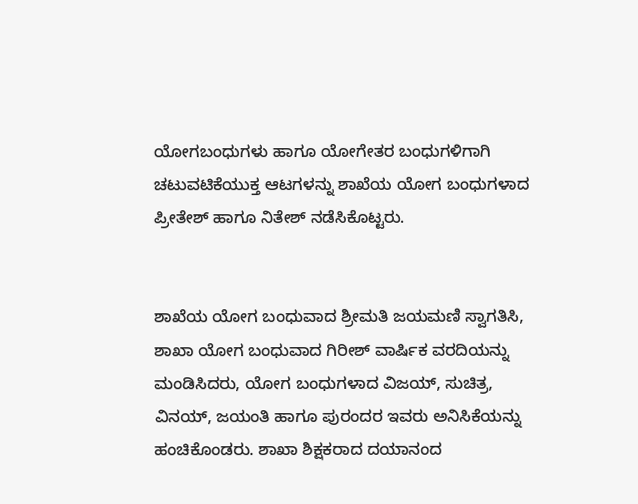ಯೋಗಬಂಧುಗಳು ಹಾಗೂ ಯೋಗೇತರ ಬಂಧುಗಳಿಗಾಗಿ ಚಟುವಟಿಕೆಯುಕ್ತ ಆಟಗಳನ್ನು ಶಾಖೆಯ ಯೋಗ ಬಂಧುಗಳಾದ ಪ್ರೀತೇಶ್ ಹಾಗೂ ನಿತೇಶ್ ನಡೆಸಿಕೊಟ್ಟರು.


ಶಾಖೆಯ ಯೋಗ ಬಂಧುವಾದ ಶ್ರೀಮತಿ ಜಯಮಣಿ ಸ್ವಾಗತಿಸಿ, ಶಾಖಾ ಯೋಗ ಬಂಧುವಾದ ಗಿರೀಶ್ ವಾರ್ಷಿಕ ವರದಿಯನ್ನು ಮಂಡಿಸಿದರು, ಯೋಗ ಬಂಧುಗಳಾದ ವಿಜಯ್, ಸುಚಿತ್ರ, ವಿನಯ್, ಜಯಂತಿ ಹಾಗೂ ಪುರಂದರ ಇವರು ಅನಿಸಿಕೆಯನ್ನು ಹಂಚಿಕೊಂಡರು. ಶಾಖಾ ಶಿಕ್ಷಕರಾದ ದಯಾನಂದ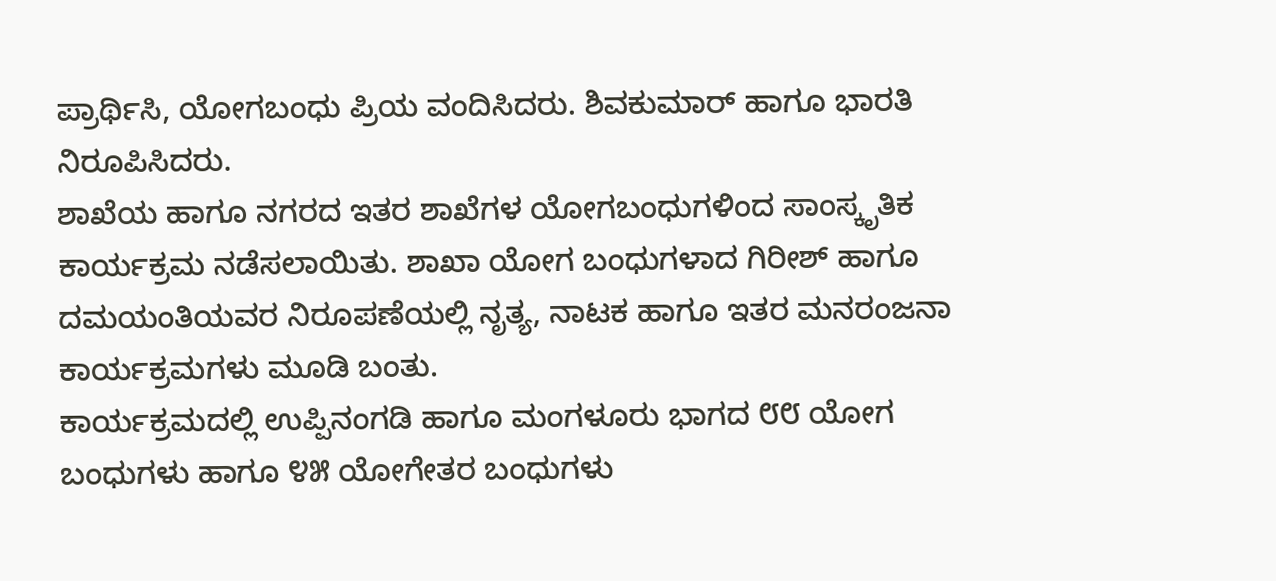ಪ್ರಾರ್ಥಿಸಿ, ಯೋಗಬಂಧು ಪ್ರಿಯ ವಂದಿಸಿದರು. ಶಿವಕುಮಾರ್ ಹಾಗೂ ಭಾರತಿ ನಿರೂಪಿಸಿದರು.
ಶಾಖೆಯ ಹಾಗೂ ನಗರದ ಇತರ ಶಾಖೆಗಳ ಯೋಗಬಂಧುಗಳಿಂದ ಸಾಂಸ್ಕೃತಿಕ ಕಾರ್ಯಕ್ರಮ ನಡೆಸಲಾಯಿತು. ಶಾಖಾ ಯೋಗ ಬಂಧುಗಳಾದ ಗಿರೀಶ್ ಹಾಗೂ ದಮಯಂತಿಯವರ ನಿರೂಪಣೆಯಲ್ಲಿ ನೃತ್ಯ, ನಾಟಕ ಹಾಗೂ ಇತರ ಮನರಂಜನಾ ಕಾರ್ಯಕ್ರಮಗಳು ಮೂಡಿ ಬಂತು.
ಕಾರ್ಯಕ್ರಮದಲ್ಲಿ ಉಪ್ಪಿನಂಗಡಿ ಹಾಗೂ ಮಂಗಳೂರು ಭಾಗದ ೮೮ ಯೋಗ ಬಂಧುಗಳು ಹಾಗೂ ೪೫ ಯೋಗೇತರ ಬಂಧುಗಳು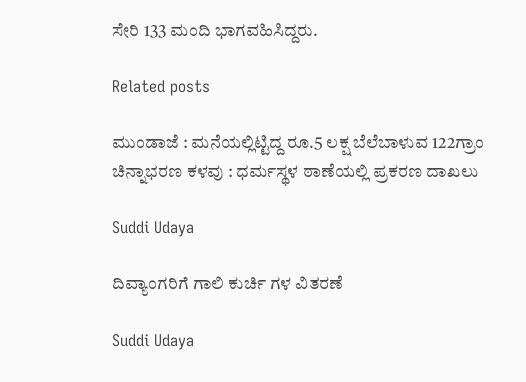ಸೇರಿ 133 ಮಂದಿ ಭಾಗವಹಿಸಿದ್ದರು.

Related posts

ಮುಂಡಾಜೆ : ಮನೆಯಲ್ಲಿಟ್ಟಿದ್ದ ರೂ.5 ಲಕ್ಷ ಬೆಲೆಬಾಳುವ 122ಗ್ರಾಂ ಚಿನ್ನಾಭರಣ ಕಳವು : ಧರ್ಮಸ್ಥಳ ಠಾಣೆಯಲ್ಲಿ ಪ್ರಕರಣ ದಾಖಲು

Suddi Udaya

ದಿವ್ಯಾಂಗರಿಗೆ ಗಾಲಿ ಕುರ್ಚಿ ಗಳ ವಿತರಣೆ

Suddi Udaya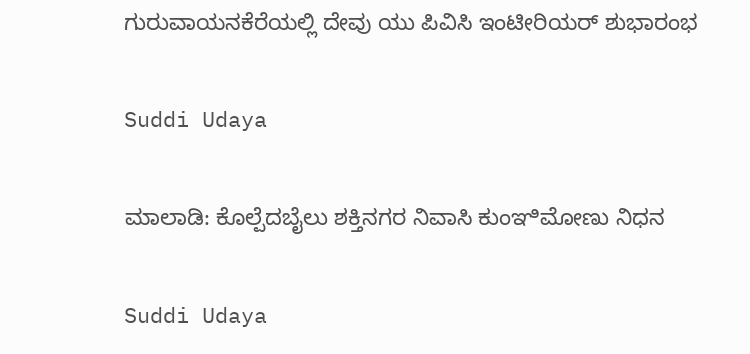ಗುರುವಾಯನಕೆರೆಯಲ್ಲಿ ದೇವು ಯು ಪಿವಿಸಿ ಇಂಟೀರಿಯರ್ ಶುಭಾರಂಭ

Suddi Udaya

ಮಾಲಾಡಿ: ಕೊಲ್ಪೆದಬೈಲು ಶಕ್ತಿನಗರ ನಿವಾಸಿ ಕುಂಞಿಮೋಣು ನಿಧನ

Suddi Udaya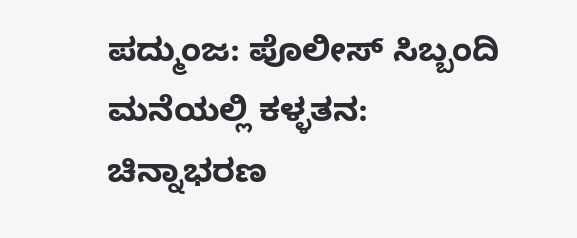ಪದ್ಮುಂಜ: ಪೊಲೀಸ್ ಸಿಬ್ಬಂದಿ ಮನೆಯಲ್ಲಿ ಕಳ್ಳತನ: ಚಿನ್ನಾಭರಣ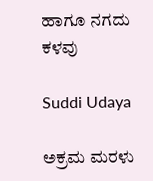ಹಾಗೂ ನಗದು ಕಳವು

Suddi Udaya

ಅಕ್ರಮ ಮರಳು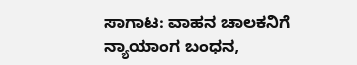ಸಾಗಾಟ: ವಾಹನ ಚಾಲಕನಿಗೆ ನ್ಯಾಯಾಂಗ ಬಂಧನ,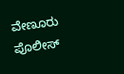ವೇಣೂರು ಪೊಲೀಸ್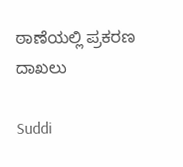ಠಾಣೆಯಲ್ಲಿ ಪ್ರಕರಣ ದಾಖಲು

Suddi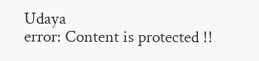Udaya
error: Content is protected !!